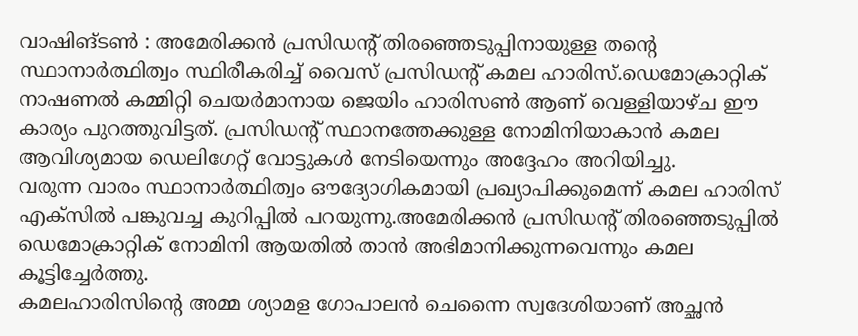വാഷിങ്ടൺ : അമേരിക്കൻ പ്രസിഡന്റ് തിരഞ്ഞെടുപ്പിനായുള്ള തന്റെ സ്ഥാനാർത്ഥിത്വം സ്ഥിരീകരിച്ച് വൈസ് പ്രസിഡന്റ് കമല ഹാരിസ്.ഡെമോക്രാറ്റിക് നാഷണൽ കമ്മിറ്റി ചെയർമാനായ ജെയിം ഹാരിസൺ ആണ് വെള്ളിയാഴ്ച ഈ കാര്യം പുറത്തുവിട്ടത്. പ്രസിഡന്റ് സ്ഥാനത്തേക്കുള്ള നോമിനിയാകാൻ കമല ആവിശ്യമായ ഡെലിഗേറ്റ് വോട്ടുകൾ നേടിയെന്നും അദ്ദേഹം അറിയിച്ചു.
വരുന്ന വാരം സ്ഥാനാർത്ഥിത്വം ഔദ്യോഗികമായി പ്രഖ്യാപിക്കുമെന്ന് കമല ഹാരിസ് എക്സിൽ പങ്കുവച്ച കുറിപ്പിൽ പറയുന്നു.അമേരിക്കൻ പ്രസിഡന്റ് തിരഞ്ഞെടുപ്പിൽ ഡെമോക്രാറ്റിക് നോമിനി ആയതിൽ താൻ അഭിമാനിക്കുന്നവെന്നും കമല കൂട്ടിച്ചേർത്തു.
കമലഹാരിസിന്റെ അമ്മ ശ്യാമള ഗോപാലൻ ചെന്നൈ സ്വദേശിയാണ് അച്ഛൻ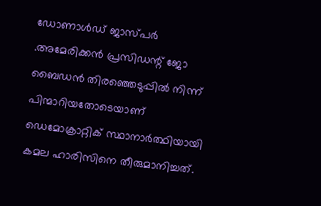ഡോണാൾഡ് ജാസ്പർ .അമേരിക്കൻ പ്രസിഡന്റ് ജോ ബൈഡൻ തിരഞ്ഞെടുപ്പിൽ നിന്ന് പിന്മാറിയതോടെയാണ് ഡെമോക്രാറ്റിക് സ്ഥാനാർത്ഥിയായി കമല ഹാരിസിനെ തീരുമാനിച്ചത്.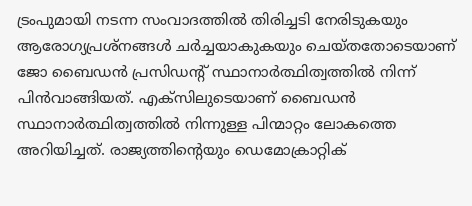ട്രംപുമായി നടന്ന സംവാദത്തിൽ തിരിച്ചടി നേരിടുകയും ആരോഗ്യപ്രശ്നങ്ങൾ ചർച്ചയാകുകയും ചെയ്തതോടെയാണ് ജോ ബൈഡൻ പ്രസിഡന്റ് സ്ഥാനാർത്ഥിത്വത്തിൽ നിന്ന് പിൻവാങ്ങിയത്. എക്സിലുടെയാണ് ബൈഡൻ സ്ഥാനാർത്ഥിത്വത്തിൽ നിന്നുള്ള പിന്മാറ്റം ലോകത്തെ അറിയിച്ചത്. രാജ്യത്തിന്റെയും ഡെമോക്രാറ്റിക്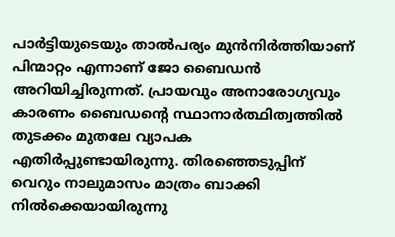പാർട്ടിയുടെയും താൽപര്യം മുൻനിർത്തിയാണ് പിന്മാറ്റം എന്നാണ് ജോ ബൈഡൻ അറിയിച്ചിരുന്നത്. പ്രായവും അനാരോഗ്യവും കാരണം ബൈഡന്റെ സ്ഥാനാർത്ഥിത്വത്തിൽ തുടക്കം മുതലേ വ്യാപക എതിർപ്പുണ്ടായിരുന്നു. തിരഞ്ഞെടുപ്പിന് വെറും നാലുമാസം മാത്രം ബാക്കി നിൽക്കെയായിരുന്നു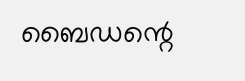ബൈഡന്റെ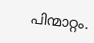പിന്മാറ്റം.